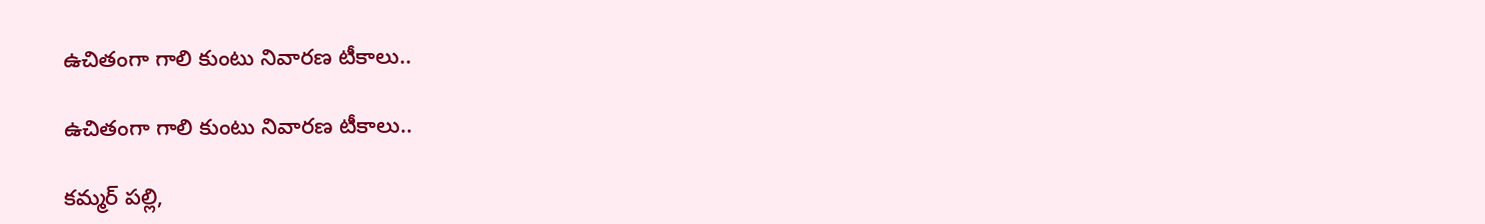ఉచితంగా గాలి కుంటు నివారణ టీకాలు..

ఉచితంగా గాలి కుంటు నివారణ టీకాలు..

కమ్మర్ పల్లి,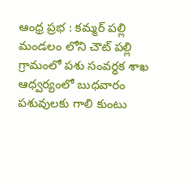ఆంధ్ర ప్రభ : కమ్మర్ పల్లి మండలం లోని చౌట్ పల్లి గ్రామంలో పశు సంవర్ధక శాఖ ఆధ్వర్యంలో బుధవారం పశువులకు గాలి కుంటు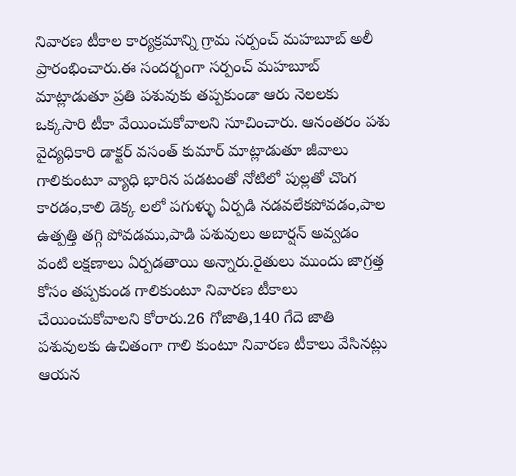నివారణ టీకాల కార్యక్రమాన్ని గ్రామ సర్పంచ్ మహబూబ్ అలీ ప్రారంభించారు.ఈ సందర్బంగా సర్పంచ్ మహబూబ్ మాట్లాడుతూ ప్రతి పశువుకు తప్పకుండా ఆరు నెలలకు ఒక్కసారి టీకా వేయించుకోవాలని సూచించారు. ఆనంతరం పశు వైద్యధికారి డాక్టర్ వసంత్ కుమార్ మాట్లాడుతూ జీవాలు గాలికుంటూ వ్యాధి భారిన పడటంతో నోటిలో పుల్లతో చొంగ కారడం,కాలి డెక్క లలో పగుళ్ళు ఏర్పడి నడవలేకపోవడం,పాల ఉత్పత్తి తగ్గి పోవడము,పాడి పశువులు అబార్షన్ అవ్వడం వంటి లక్షణాలు ఏర్పడతాయి అన్నారు.రైతులు ముందు జాగ్రత్త కోసం తప్పకుండ గాలికుంటూ నివారణ టీకాలు చేయించుకోవాలని కోరారు.26 గోజాతి,140 గేదె జాతి పశువులకు ఉచితంగా గాలి కుంటూ నివారణ టీకాలు వేసినట్లు ఆయన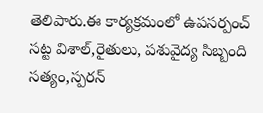తెలిపారు.ఈ కార్యక్రమంలో ఉపసర్పంచ్ సట్ట విశాల్,రైతులు, పశువైద్య సిబ్బంది సత్యం,స్పరన్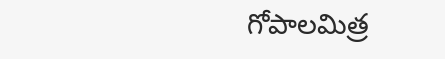గోపాలమిత్ర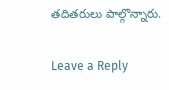తదితరులు పాల్గొన్నారు.

Leave a Reply